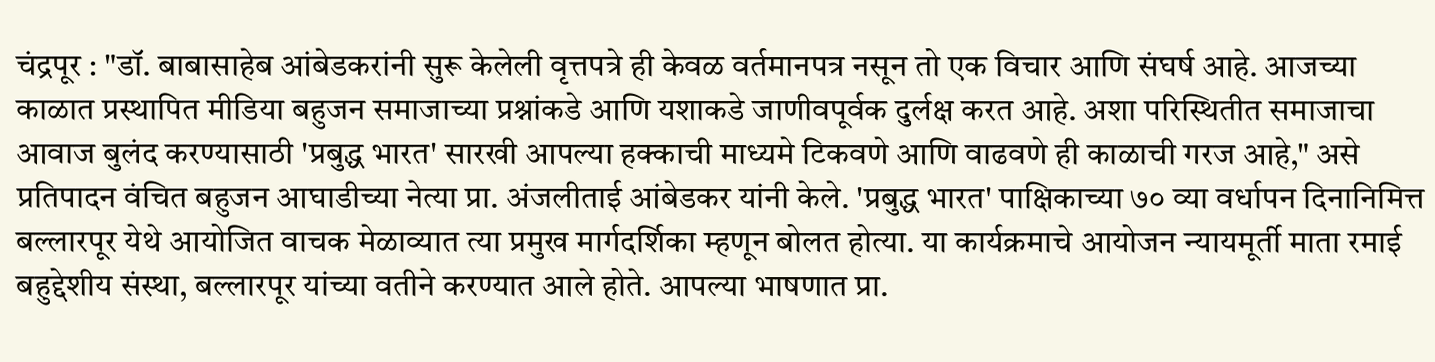चंद्रपूर : "डॉ. बाबासाहेब आंबेडकरांनी सुरू केलेली वृत्तपत्रे ही केवळ वर्तमानपत्र नसून तो एक विचार आणि संघर्ष आहे. आजच्या काळात प्रस्थापित मीडिया बहुजन समाजाच्या प्रश्नांकडे आणि यशाकडे जाणीवपूर्वक दुर्लक्ष करत आहे. अशा परिस्थितीत समाजाचा आवाज बुलंद करण्यासाठी 'प्रबुद्ध भारत' सारखी आपल्या हक्काची माध्यमे टिकवणे आणि वाढवणे ही काळाची गरज आहे," असे प्रतिपादन वंचित बहुजन आघाडीच्या नेत्या प्रा. अंजलीताई आंबेडकर यांनी केले. 'प्रबुद्ध भारत' पाक्षिकाच्या ७० व्या वर्धापन दिनानिमित्त बल्लारपूर येथे आयोजित वाचक मेळाव्यात त्या प्रमुख मार्गदर्शिका म्हणून बोलत होत्या. या कार्यक्रमाचे आयोजन न्यायमूर्ती माता रमाई बहुद्देशीय संस्था, बल्लारपूर यांच्या वतीने करण्यात आले होते. आपल्या भाषणात प्रा.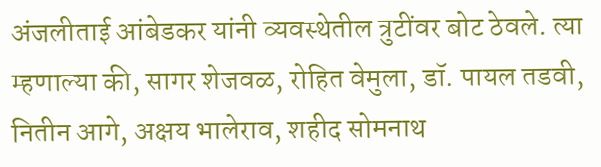अंजलीताई आंबेडकर यांनी व्यवस्थेतील त्रुटींवर बोट ठेवले. त्या म्हणाल्या की, सागर शेजवळ, रोहित वेमुला, डॉ. पायल तडवी, नितीन आगे, अक्षय भालेराव, शहीद सोमनाथ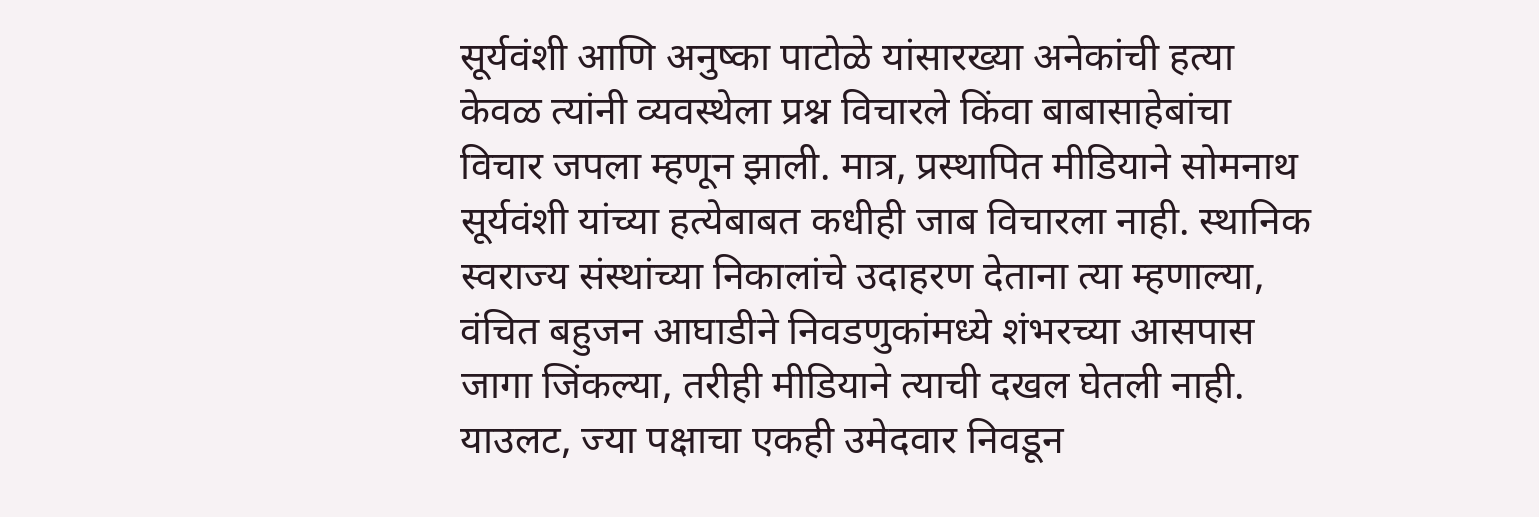सूर्यवंशी आणि अनुष्का पाटोळे यांसारख्या अनेकांची हत्या केवळ त्यांनी व्यवस्थेला प्रश्न विचारले किंवा बाबासाहेबांचा विचार जपला म्हणून झाली. मात्र, प्रस्थापित मीडियाने सोमनाथ सूर्यवंशी यांच्या हत्येबाबत कधीही जाब विचारला नाही. स्थानिक स्वराज्य संस्थांच्या निकालांचे उदाहरण देताना त्या म्हणाल्या, वंचित बहुजन आघाडीने निवडणुकांमध्ये शंभरच्या आसपास जागा जिंकल्या, तरीही मीडियाने त्याची दखल घेतली नाही. याउलट, ज्या पक्षाचा एकही उमेदवार निवडून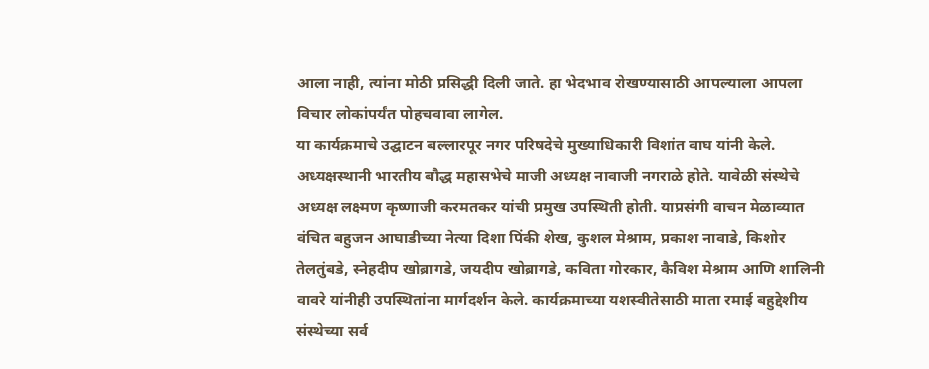आला नाही, त्यांना मोठी प्रसिद्धी दिली जाते. हा भेदभाव रोखण्यासाठी आपल्याला आपला विचार लोकांपर्यंत पोहचवावा लागेल.
या कार्यक्रमाचे उद्घाटन बल्लारपूर नगर परिषदेचे मुख्याधिकारी विशांत वाघ यांनी केले. अध्यक्षस्थानी भारतीय बौद्ध महासभेचे माजी अध्यक्ष नावाजी नगराळे होते. यावेळी संस्थेचे अध्यक्ष लक्ष्मण कृष्णाजी करमतकर यांची प्रमुख उपस्थिती होती. याप्रसंगी वाचन मेळाव्यात वंचित बहुजन आघाडीच्या नेत्या दिशा पिंकी शेख, कुशल मेश्राम, प्रकाश नावाडे, किशोर तेलतुंबडे, स्नेहदीप खोब्रागडे, जयदीप खोब्रागडे, कविता गोरकार, कैविश मेश्राम आणि शालिनी वावरे यांनीही उपस्थितांना मार्गदर्शन केले. कार्यक्रमाच्या यशस्वीतेसाठी माता रमाई बहुद्देशीय संस्थेच्या सर्व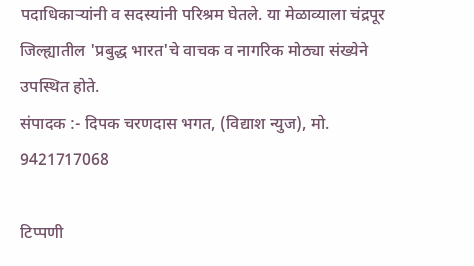पदाधिकाऱ्यांनी व सदस्यांनी परिश्रम घेतले. या मेळाव्याला चंद्रपूर जिल्ह्यातील 'प्रबुद्ध भारत'चे वाचक व नागरिक मोठ्या संख्येने उपस्थित होते.
संपादक :- दिपक चरणदास भगत, (विद्याश न्युज), मो. 9421717068

टिप्पणी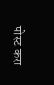पोस्ट करा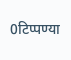0टिप्पण्या